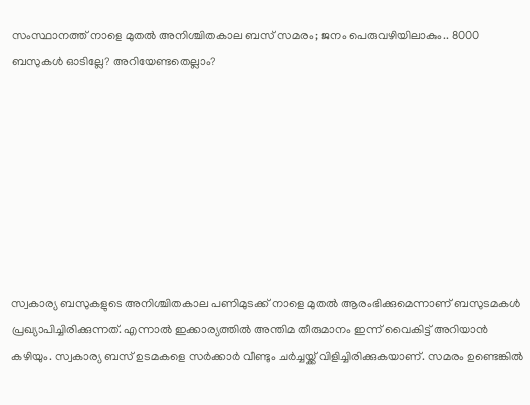സംസ്ഥാനത്ത് നാളെ മുതൽ അനിശ്ചിതകാല ബസ് സമരം; ജനം പെരുവഴിയിലാകും.. 8000 ബസുകള്‍ ഓടില്ലേ? അറിയേണ്ടതെല്ലാം?








സ്വകാര്യ ബസുകളുടെ അനിശ്ചിതകാല പണിമുടക്ക് നാളെ മുതല്‍ ആരംഭിക്കുമെന്നാണ് ബസുടമകള്‍ പ്രഖ്യാപിച്ചിരിക്കുന്നത്. എന്നാല്‍ ഇക്കാര്യത്തില്‍ അന്തിമ തീരുമാനം ഇന്ന് വൈകിട്ട് അറിയാന്‍ കഴിയും. സ്വകാര്യ ബസ് ഉടമകളെ സര്‍ക്കാര്‍ വീണ്ടും ചര്‍ച്ചയ്ക്ക് വിളിച്ചിരിക്കുകയാണ്. സമരം ഉണ്ടെങ്കില്‍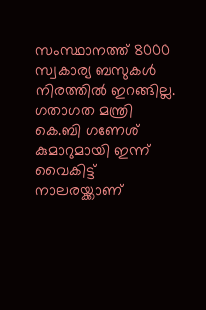സംസ്ഥാനത്ത് 8000 സ്വകാര്യ ബസുകള്‍ നിരത്തില്‍ ഇറങ്ങില്ല. ഗതാഗത മന്ത്രി കെ.ബി ഗണേശ് കുമാറുമായി ഇന്ന് വൈകിട്ട് നാലരയ്ക്കാണ്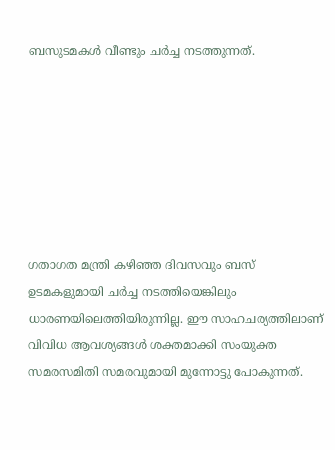ബസുടമകള്‍ വീണ്ടും ചര്‍ച്ച നടത്തുന്നത്.







ഗതാഗത മന്ത്രി കഴിഞ്ഞ ദിവസവും ബസ് ഉടമകളുമായി ചര്‍ച്ച നടത്തിയെങ്കിലും ധാരണയിലെത്തിയിരുന്നില്ല. ഈ സാഹചര്യത്തിലാണ് വിവിധ ആവശ്യങ്ങള്‍ ശക്തമാക്കി സംയുക്ത സമരസമിതി സമരവുമായി മുന്നോട്ടു പോകുന്നത്.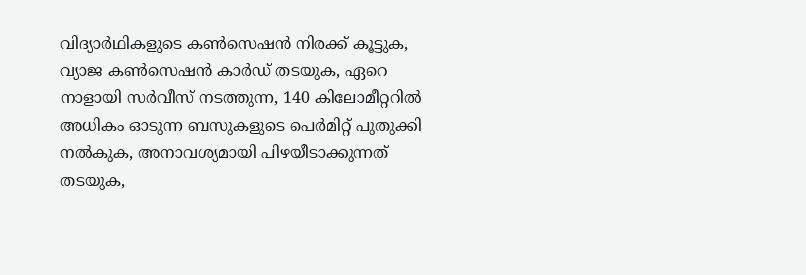വിദ്യാര്‍ഥികളുടെ കണ്‍സെഷന്‍ നിരക്ക് കൂട്ടുക, വ്യാജ കണ്‍സെഷന്‍ കാര്‍ഡ് തടയുക, ഏറെ നാളായി സര്‍വീസ് നടത്തുന്ന, 140 കിലോമീറ്ററില്‍ അധികം ഓടുന്ന ബസുകളുടെ പെര്‍മിറ്റ് പുതുക്കി നല്‍കുക, അനാവശ്യമായി പിഴയീടാക്കുന്നത് തടയുക,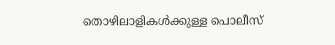തൊഴിലാളികള്‍ക്കുള്ള പൊലീസ്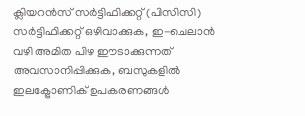ക്ലിയറന്‍സ് സര്‍ട്ടിഫിക്കറ്റ് (പിസിസി) സര്‍ട്ടിഫിക്കറ്റ് ഒഴിവാക്കുക, ഇ-ചെലാന്‍ വഴി അമിത പിഴ ഈടാക്കുന്നത് അവസാനിപ്പിക്കുക, ബസുകളില്‍ ഇലക്ട്രോണിക് ഉപകരണങ്ങള്‍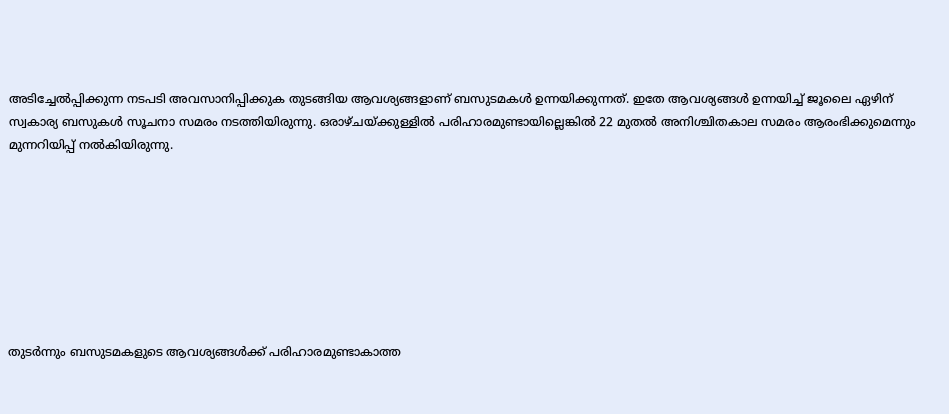അടിച്ചേല്‍പ്പിക്കുന്ന നടപടി അവസാനിപ്പിക്കുക തുടങ്ങിയ ആവശ്യങ്ങളാണ് ബസുടമകള്‍ ഉന്നയിക്കുന്നത്. ഇതേ ആവശ്യങ്ങള്‍ ഉന്നയിച്ച് ജൂലൈ ഏഴിന് സ്വകാര്യ ബസുകള്‍ സൂചനാ സമരം നടത്തിയിരുന്നു. ഒരാഴ്ചയ്ക്കുള്ളില്‍ പരിഹാരമുണ്ടായില്ലെങ്കില്‍ 22 മുതല്‍ അനിശ്ചിതകാല സമരം ആരംഭിക്കുമെന്നും മുന്നറിയിപ്പ് നല്‍കിയിരുന്നു.








തുടര്‍ന്നും ബസുടമകളുടെ ആവശ്യങ്ങള്‍ക്ക് പരിഹാരമുണ്ടാകാത്ത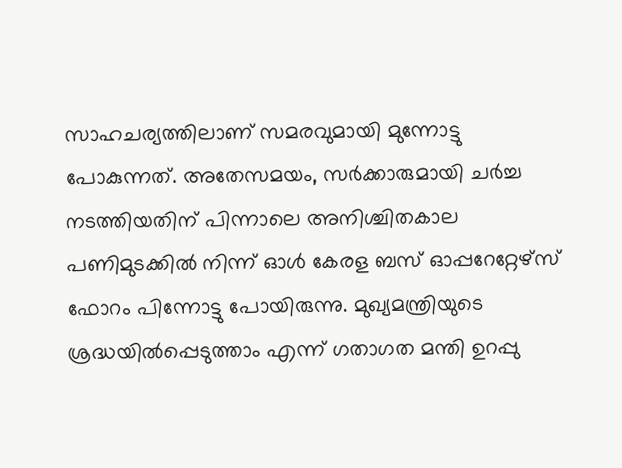സാഹചര്യത്തിലാണ് സമരവുമായി മുന്നോട്ടു
പോകുന്നത്. അതേസമയം, സര്‍ക്കാരുമായി ചര്‍ച്ച നടത്തിയതിന് പിന്നാലെ അനിശ്ചിതകാല പണിമുടക്കില്‍ നിന്ന് ഓള്‍ കേരള ബസ് ഓപ്പറേറ്റേഴ്‌സ് ഫോറം പിന്നോട്ടു പോയിരുന്നു. മുഖ്യമന്ത്രിയുടെ ശ്രദ്ധയില്‍പ്പെടുത്താം എന്ന് ഗതാഗത മന്തി ഉറപ്പു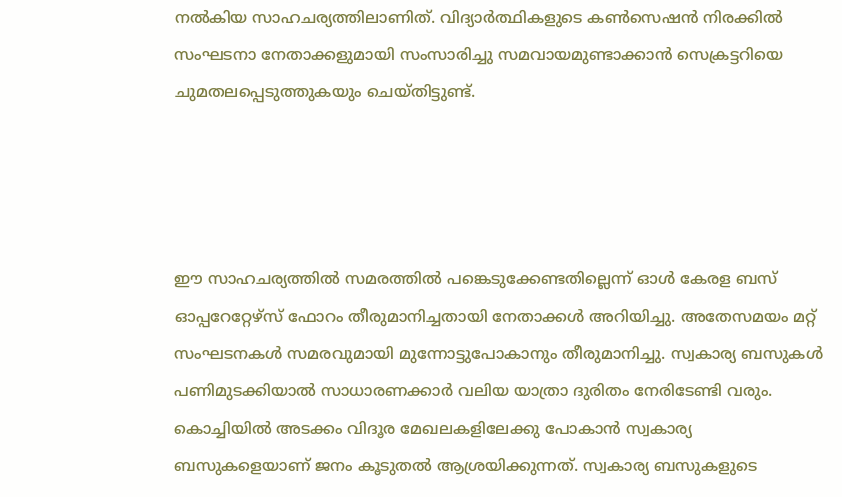നല്‍കിയ സാഹചര്യത്തിലാണിത്. വിദ്യാര്‍ത്ഥികളുടെ കണ്‍സെഷന്‍ നിരക്കില്‍ സംഘടനാ നേതാക്കളുമായി സംസാരിച്ചു സമവായമുണ്ടാക്കാന്‍ സെക്രട്ടറിയെ ചുമതലപ്പെടുത്തുകയും ചെയ്തിട്ടുണ്ട്.




ഈ സാഹചര്യത്തില്‍ സമരത്തില്‍ പങ്കെടുക്കേണ്ടതില്ലെന്ന് ഓള്‍ കേരള ബസ് ഓപ്പറേറ്റേഴ്‌സ് ഫോറം തീരുമാനിച്ചതായി നേതാക്കള്‍ അറിയിച്ചു. അതേസമയം മറ്റ് സംഘടനകള്‍ സമരവുമായി മുന്നോട്ടുപോകാനും തീരുമാനിച്ചു. സ്വകാര്യ ബസുകള്‍ പണിമുടക്കിയാല്‍ സാധാരണക്കാര്‍ വലിയ യാത്രാ ദുരിതം നേരിടേണ്ടി വരും. കൊച്ചിയില്‍ അടക്കം വിദൂര മേഖലകളിലേക്കു പോകാന്‍ സ്വകാര്യ ബസുകളെയാണ് ജനം കൂടുതല്‍ ആശ്രയിക്കുന്നത്. സ്വകാര്യ ബസുകളുടെ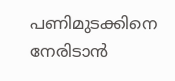പണിമുടക്കിനെ നേരിടാന്‍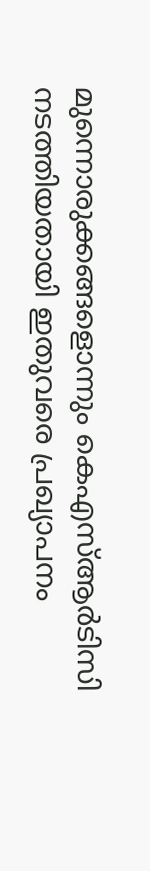മുന്നൊരുക്കങ്ങളൊന്നും കെഎസ്ആര്‍ടിസി നടത്തിയതായി ഇതുവരെ പ്രഖ്യാപനം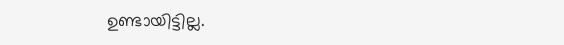ഉണ്ടായിട്ടില്ല.